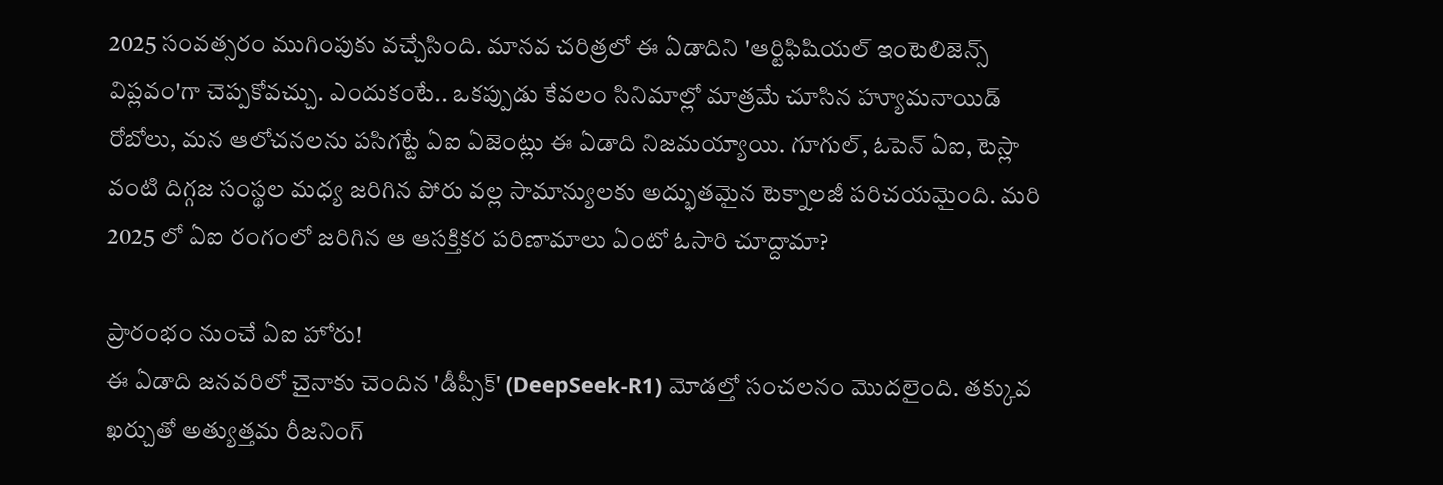2025 సంవత్సరం ముగింపుకు వచ్చేసింది. మానవ చరిత్రలో ఈ ఏడాదిని 'ఆర్టిఫిషియల్ ఇంటెలిజెన్స్ విప్లవం'గా చెప్పకోవచ్చు. ఎందుకంటే.. ఒకప్పుడు కేవలం సినిమాల్లో మాత్రమే చూసిన హ్యూమనాయిడ్ రోబోలు, మన ఆలోచనలను పసిగట్టే ఏఐ ఏజెంట్లు ఈ ఏడాది నిజమయ్యాయి. గూగుల్, ఓపెన్ ఏఐ, టెస్లా వంటి దిగ్గజ సంస్థల మధ్య జరిగిన పోరు వల్ల సామాన్యులకు అద్భుతమైన టెక్నాలజీ పరిచయమైంది. మరి 2025 లో ఏఐ రంగంలో జరిగిన ఆ ఆసక్తికర పరిణామాలు ఏంటో ఓసారి చూద్దామా?

ప్రారంభం నుంచే ఏఐ హోరు!
ఈ ఏడాది జనవరిలో చైనాకు చెందిన 'డీప్సీక్' (DeepSeek-R1) మోడల్తో సంచలనం మొదలైంది. తక్కువ ఖర్చుతో అత్యుత్తమ రీజనింగ్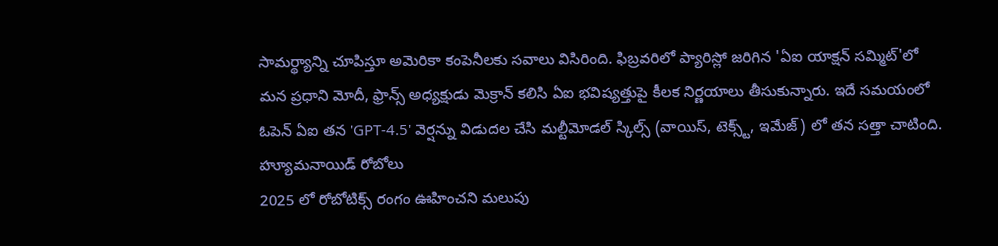సామర్థ్యాన్ని చూపిస్తూ అమెరికా కంపెనీలకు సవాలు విసిరింది. ఫిబ్రవరిలో ప్యారిస్లో జరిగిన 'ఏఐ యాక్షన్ సమ్మిట్'లో మన ప్రధాని మోదీ, ఫ్రాన్స్ అధ్యక్షుడు మెక్రాన్ కలిసి ఏఐ భవిష్యత్తుపై కీలక నిర్ణయాలు తీసుకున్నారు. ఇదే సమయంలో ఓపెన్ ఏఐ తన 'GPT-4.5' వెర్షన్ను విడుదల చేసి మల్టీమోడల్ స్కిల్స్ (వాయిస్, టెక్స్ట్, ఇమేజ్) లో తన సత్తా చాటింది.
హ్యూమనాయిడ్ రోబోలు
2025 లో రోబోటిక్స్ రంగం ఊహించని మలుపు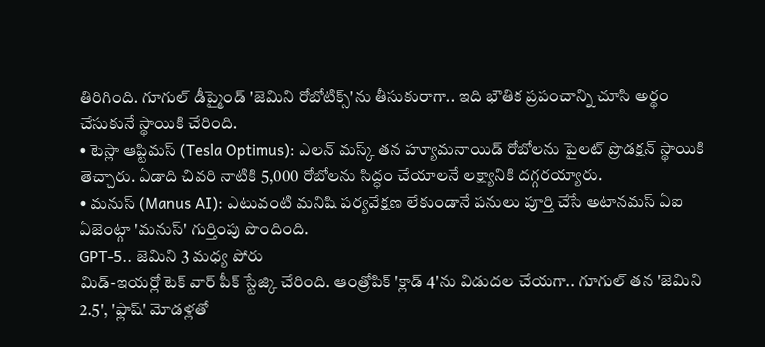తిరిగింది. గూగుల్ డీప్మైండ్ 'జెమిని రోబోటిక్స్'ను తీసుకురాగా.. ఇది భౌతిక ప్రపంచాన్ని చూసి అర్థం చేసుకునే స్థాయికి చేరింది.
• టెస్లా ఆప్టిమస్ (Tesla Optimus): ఎలన్ మస్క్ తన హ్యూమనాయిడ్ రోబోలను పైలట్ ప్రొడక్షన్ స్థాయికి తెచ్చారు. ఏడాది చివరి నాటికి 5,000 రోబోలను సిద్ధం చేయాలనే లక్ష్యానికి దగ్గరయ్యారు.
• మనుస్ (Manus AI): ఎటువంటి మనిషి పర్యవేక్షణ లేకుండానే పనులు పూర్తి చేసే అటానమస్ ఏఐ ఏజెంట్గా 'మనుస్' గుర్తింపు పొందింది.
GPT-5.. జెమిని 3 మధ్య పోరు
మిడ్-ఇయర్లో టెక్ వార్ పీక్ స్టేజ్కి చేరింది. ఆంత్రోపిక్ 'క్లాడ్ 4'ను విడుదల చేయగా.. గూగుల్ తన 'జెమిని 2.5', 'ఫ్లాష్' మోడళ్లతో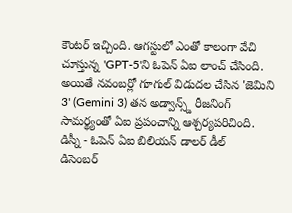కౌంటర్ ఇచ్చింది. ఆగస్టులో ఎంతో కాలంగా వేచి చూస్తున్న 'GPT-5'ని ఓపెన్ ఏఐ లాంచ్ చేసింది. అయితే నవంబర్లో గూగుల్ విడుదల చేసిన 'జెమిని 3' (Gemini 3) తన అడ్వాన్స్డ్ రీజనింగ్ సామర్థ్యంతో ఏఐ ప్రపంచాన్ని ఆశ్చర్యపరిచింది.
డిస్నీ - ఓపెన్ ఏఐ బిలియన్ డాలర్ డీల్
డిసెంబర్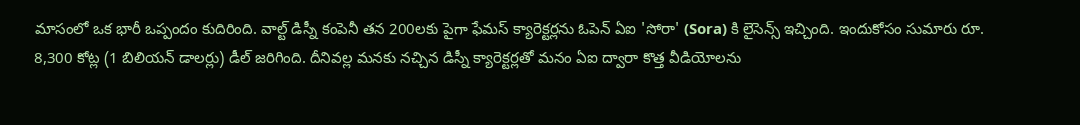మాసంలో ఒక భారీ ఒప్పందం కుదిరింది. వాల్ట్ డిస్నీ కంపెనీ తన 200లకు పైగా ఫేమస్ క్యారెక్టర్లను ఓపెన్ ఏఐ 'సోరా' (Sora) కి లైసెన్స్ ఇచ్చింది. ఇందుకోసం సుమారు రూ. 8,300 కోట్ల (1 బిలియన్ డాలర్లు) డీల్ జరిగింది. దీనివల్ల మనకు నచ్చిన డిస్నీ క్యారెక్టర్లతో మనం ఏఐ ద్వారా కొత్త వీడియోలను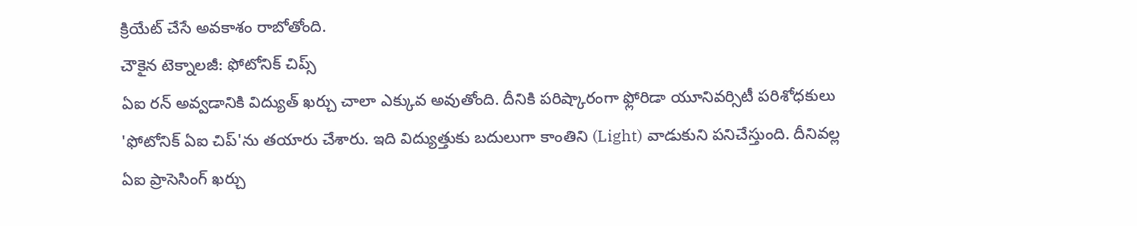క్రియేట్ చేసే అవకాశం రాబోతోంది.
చౌకైన టెక్నాలజీ: ఫోటోనిక్ చిప్స్
ఏఐ రన్ అవ్వడానికి విద్యుత్ ఖర్చు చాలా ఎక్కువ అవుతోంది. దీనికి పరిష్కారంగా ఫ్లోరిడా యూనివర్సిటీ పరిశోధకులు 'ఫోటోనిక్ ఏఐ చిప్'ను తయారు చేశారు. ఇది విద్యుత్తుకు బదులుగా కాంతిని (Light) వాడుకుని పనిచేస్తుంది. దీనివల్ల ఏఐ ప్రాసెసింగ్ ఖర్చు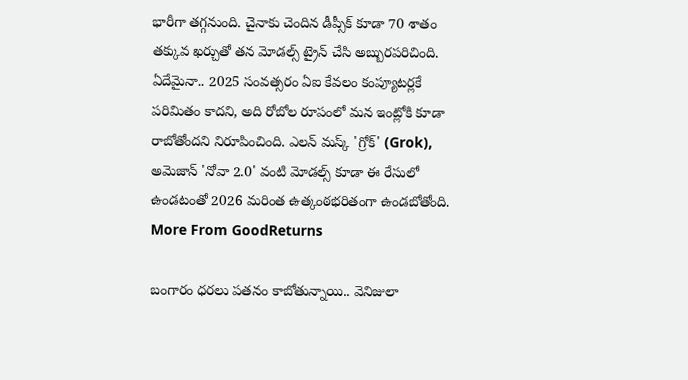భారీగా తగ్గనుంది. చైనాకు చెందిన డీప్సీక్ కూడా 70 శాతం తక్కువ ఖర్చుతో తన మోడల్స్ ట్రైన్ చేసి అబ్బురపరిచింది.
ఏదేమైనా.. 2025 సంవత్సరం ఏఐ కేవలం కంప్యూటర్లకే పరిమితం కాదని, అది రోబోల రూపంలో మన ఇంట్లోకి కూడా రాబోతోందని నిరూపించింది. ఎలన్ మస్క్ 'గ్రోక్' (Grok), అమెజాన్ 'నోవా 2.0' వంటి మోడల్స్ కూడా ఈ రేసులో ఉండటంతో 2026 మరింత ఉత్కంఠభరితంగా ఉండబోతోంది.
More From GoodReturns

బంగారం ధరలు పతనం కాబోతున్నాయి.. వెనిజులా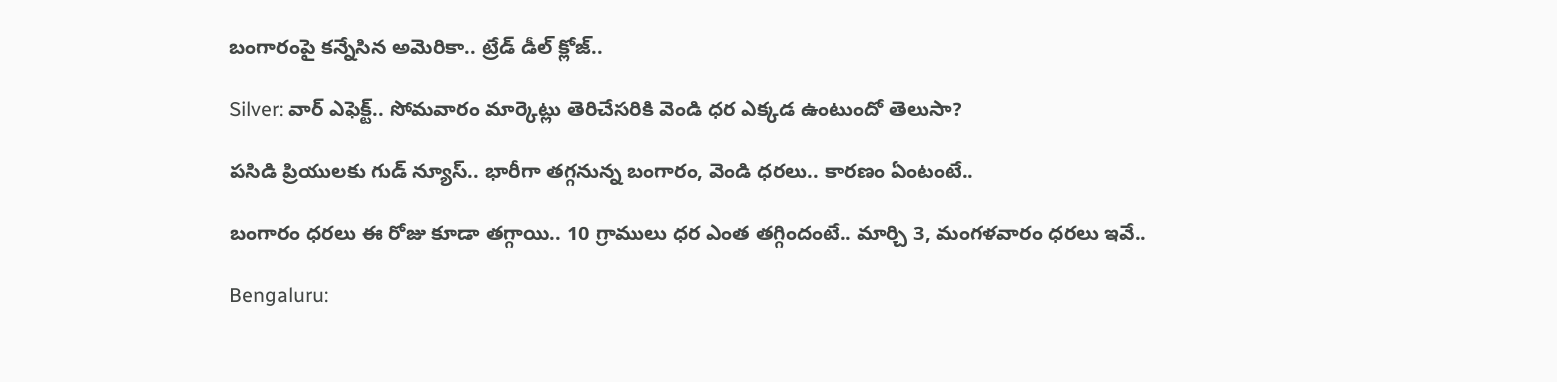బంగారంపై కన్నేసిన అమెరికా.. ట్రేడ్ డీల్ క్లోజ్..

Silver: వార్ ఎఫెక్ట్.. సోమవారం మార్కెట్లు తెరిచేసరికి వెండి ధర ఎక్కడ ఉంటుందో తెలుసా?

పసిడి ప్రియులకు గుడ్ న్యూస్.. భారీగా తగ్గనున్న బంగారం, వెండి ధరలు.. కారణం ఏంటంటే..

బంగారం ధరలు ఈ రోజు కూడా తగ్గాయి.. 10 గ్రాములు ధర ఎంత తగ్గిందంటే.. మార్చి 3, మంగళవారం ధరలు ఇవే..

Bengaluru: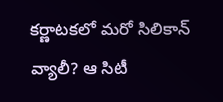కర్ణాటకలో మరో సిలికాన్ వ్యాలీ? ఆ సిటీ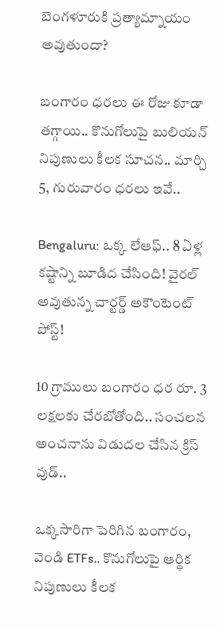బెంగళూరుకి ప్రత్యామ్నాయం అవుతుందా?

బంగారం ధరలు ఈ రోజు కూడా తగ్గాయి.. కొనుగోలుపై బులియన్ నిపుణులు కీలక సూచన.. మార్చి 5, గురువారం ధరలు ఇవే..

Bengaluru: ఒక్క లేఆఫ్.. 8 ఏళ్ల కష్టాన్ని బూడిద చేసింది! వైరల్ అవుతున్న చార్టర్డ్ అకౌంటెంట్ పోస్ట్!

10 గ్రాములు బంగారం ధర రూ. 3 లక్షలకు చేరబోతోంది.. సంచలన అంచనాను విడుదల చేసిన క్రిస్ వుడ్..

ఒక్కసారిగా పెరిగిన బంగారం, వెండి ETFs.. కొనుగోలుపై ఆర్థిక నిపుణులు కీలక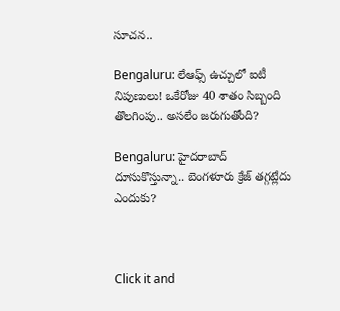సూచన..

Bengaluru: లేఆఫ్స్ ఉచ్చులో ఐటీ నిపుణులు! ఒకేరోజు 40 శాతం సిబ్బంది తొలగింపు.. అసలేం జరుగుతోంది?

Bengaluru: హైదరాబాద్ దూసుకొస్తున్నా.. బెంగళూరు క్రేజ్ తగ్గట్లేదు ఎందుకు?



Click it and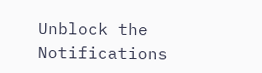Unblock the Notifications